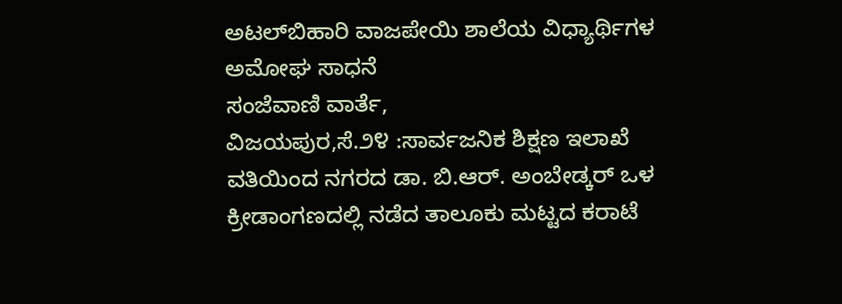ಅಟಲ್‌ಬಿಹಾರಿ ವಾಜಪೇಯಿ ಶಾಲೆಯ ವಿಧ್ಯಾರ್ಥಿಗಳ ಅಮೋಘ ಸಾಧನೆ
ಸಂಜೆವಾಣಿ ವಾರ್ತೆ,
ವಿಜಯಪುರ,ಸೆ.೨೪ :ಸಾರ್ವಜನಿಕ ಶಿಕ್ಷಣ ಇಲಾಖೆ ವತಿಯಿಂದ ನಗರದ ಡಾ. ಬಿ.ಆರ್. ಅಂಬೇಡ್ಕರ್ ಒಳ ಕ್ರೀಡಾಂಗಣದಲ್ಲಿ ನಡೆದ ತಾಲೂಕು ಮಟ್ಟದ ಕರಾಟೆ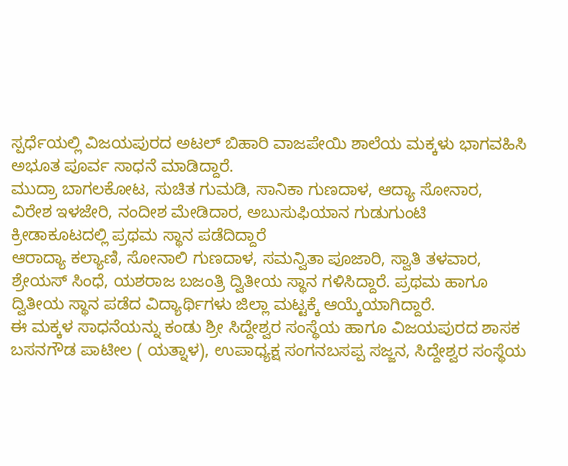ಸ್ಪರ್ಧೆಯಲ್ಲಿ ವಿಜಯಪುರದ ಅಟಲ್ ಬಿಹಾರಿ ವಾಜಪೇಯಿ ಶಾಲೆಯ ಮಕ್ಕಳು ಭಾಗವಹಿಸಿ ಅಭೂತ ಪೂರ್ವ ಸಾಧನೆ ಮಾಡಿದ್ದಾರೆ.
ಮುದ್ರಾ ಬಾಗಲಕೋಟ, ಸುಚಿತ ಗುಮಡಿ, ಸಾನಿಕಾ ಗುಣದಾಳ, ಆದ್ಯಾ ಸೋನಾರ, ವಿರೇಶ ಇಳಜೇರಿ, ನಂದೀಶ ಮೇಡಿದಾರ, ಅಬುಸುಫಿಯಾನ ಗುಡುಗುಂಟಿ ಕ್ರೀಡಾಕೂಟದಲ್ಲಿ ಪ್ರಥಮ ಸ್ಥಾನ ಪಡೆದಿದ್ದಾರೆ
ಆರಾದ್ಯಾ ಕಲ್ಯಾಣಿ, ಸೋನಾಲಿ ಗುಣದಾಳ, ಸಮನ್ವಿತಾ ಪೂಜಾರಿ, ಸ್ವಾತಿ ತಳವಾರ, ಶ್ರೇಯಸ್ ಸಿಂಧೆ, ಯಶರಾಜ ಬಜಂತ್ರಿ ದ್ವಿತೀಯ ಸ್ಥಾನ ಗಳಿಸಿದ್ದಾರೆ. ಪ್ರಥಮ ಹಾಗೂ ದ್ವಿತೀಯ ಸ್ಥಾನ ಪಡೆದ ವಿದ್ಯಾರ್ಥಿಗಳು ಜಿಲ್ಲಾ ಮಟ್ಟಕ್ಕೆ ಆಯ್ಕೆಯಾಗಿದ್ದಾರೆ.
ಈ ಮಕ್ಕಳ ಸಾಧನೆಯನ್ನು ಕಂಡು ಶ್ರೀ ಸಿದ್ದೇಶ್ವರ ಸಂಸ್ಥೆಯ ಹಾಗೂ ವಿಜಯಪುರದ ಶಾಸಕ ಬಸನಗೌಡ ಪಾಟೀಲ ( ಯತ್ನಾಳ), ಉಪಾಧ್ಯಕ್ಷ ಸಂಗನಬಸಪ್ಪ ಸಜ್ಜನ, ಸಿದ್ದೇಶ್ವರ ಸಂಸ್ಥೆಯ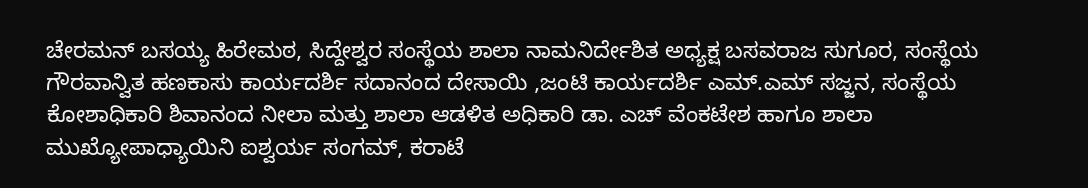ಚೇರಮನ್ ಬಸಯ್ಯ ಹಿರೇಮಠ, ಸಿದ್ದೇಶ್ವರ ಸಂಸ್ಥೆಯ ಶಾಲಾ ನಾಮನಿರ್ದೇಶಿತ ಅಧ್ಯಕ್ಷ ಬಸವರಾಜ ಸುಗೂರ, ಸಂಸ್ಥೆಯ ಗೌರವಾನ್ವಿತ ಹಣಕಾಸು ಕಾರ್ಯದರ್ಶಿ ಸದಾನಂದ ದೇಸಾಯಿ ,ಜಂಟಿ ಕಾರ್ಯದರ್ಶಿ ಎಮ್.ಎಮ್ ಸಜ್ಜನ, ಸಂಸ್ಥೆಯ ಕೋಶಾಧಿಕಾರಿ ಶಿವಾನಂದ ನೀಲಾ ಮತ್ತು ಶಾಲಾ ಆಡಳಿತ ಅಧಿಕಾರಿ ಡಾ. ಎಚ್ ವೆಂಕಟೇಶ ಹಾಗೂ ಶಾಲಾ ಮುಖ್ಯೋಪಾಧ್ಯಾಯಿನಿ ಐಶ್ವರ್ಯ ಸಂಗಮ್, ಕರಾಟೆ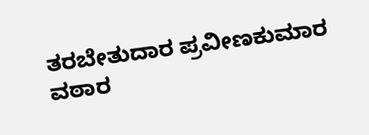ತರಬೇತುದಾರ ಪ್ರವೀಣಕುಮಾರ ವಠಾರ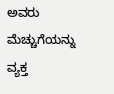ಅವರು ಮೆಚ್ಚುಗೆಯನ್ನು ವ್ಯಕ್ತ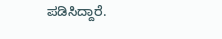ಪಡಿಸಿದ್ದಾರೆ.